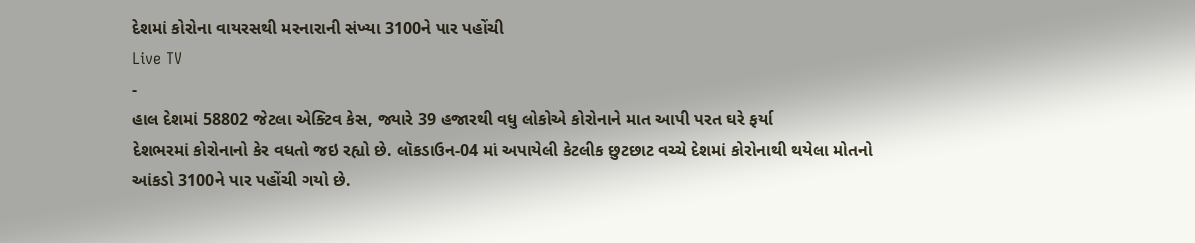દેશમાં કોરોના વાયરસથી મરનારાની સંખ્યા 3100ને પાર પહોંચી
Live TV
-
હાલ દેશમાં 58802 જેટલા એક્ટિવ કેસ, જ્યારે 39 હજારથી વધુ લોકોએ કોરોનાને માત આપી પરત ઘરે ફર્યા
દેશભરમાં કોરોનાનો કેર વધતો જઇ રહ્યો છે. લૉકડાઉન-04 માં અપાયેલી કેટલીક છુટછાટ વચ્ચે દેશમાં કોરોનાથી થયેલા મોતનો આંકડો 3100ને પાર પહોંચી ગયો છે.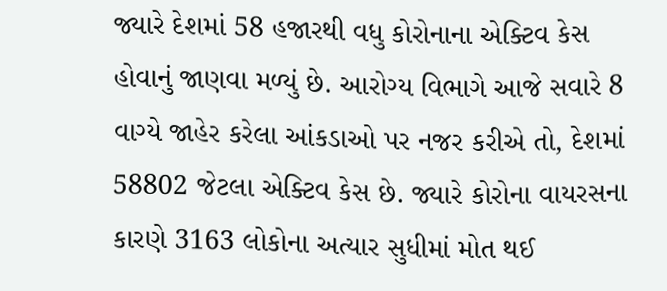જ્યારે દેશમાં 58 હજારથી વધુ કોરોનાના એક્ટિવ કેસ હોવાનું જાણવા મળ્યું છે. આરોગ્ય વિભાગે આજે સવારે 8 વાગ્યે જાહેર કરેલા આંકડાઓ પર નજર કરીએ તો, દેશમાં 58802 જેટલા એક્ટિવ કેસ છે. જ્યારે કોરોના વાયરસના કારણે 3163 લોકોના અત્યાર સુધીમાં મોત થઈ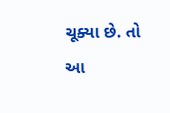ચૂક્યા છે. તો આ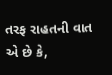તરફ રાહતની વાત એ છે કે,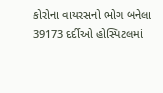કોરોના વાયરસનો ભોગ બનેલા 39173 દર્દીઓ હોસ્પિટલમાં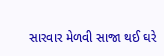સારવાર મેળવી સાજા થઈ ઘરે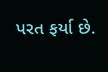પરત ફર્યા છે.